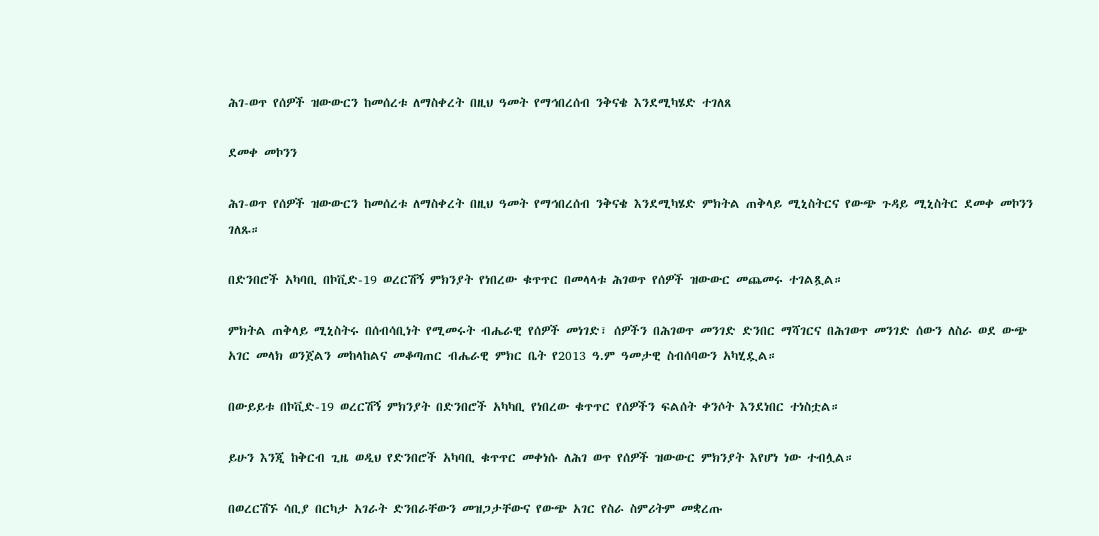ሕገ-ወጥ የሰዎች ዝውውርን ከመሰረቱ ለማስቀረት በዚህ ዓመት የማኅበረሰብ ንቅናቄ እንደሚካሄድ ተገለጸ

ደመቀ መኮንን

ሕገ-ወጥ የሰዎች ዝውውርን ከመሰረቱ ለማስቀረት በዚህ ዓመት የማኅበረሰብ ንቅናቄ እንደሚካሄድ ምክትል ጠቅላይ ሚኒስትርና የውጭ ጉዳይ ሚኒስትር ደመቀ መኮንን ገለጹ።

በድንበሮች አካባቢ በኮቪድ-19 ወረርሽኝ ምክንያት የነበረው ቁጥጥር በመላላቱ ሕገወጥ የሰዎች ዝውውር መጨመሩ ተገልጿል።

ምክትል ጠቅላይ ሚኒስትሩ በሰብሳቢነት የሚመሩት ብሔራዊ የሰዎች መነገድ፣ ሰዎችን በሕገወጥ መንገድ ድንበር ማሻገርና በሕገወጥ መንገድ ሰውን ለስራ ወደ ውጭ አገር መላክ ወንጀልን መከላከልና መቆጣጠር ብሔራዊ ምክር ቤት የ2013 ዓ.ም ዓመታዊ ስብሰባውን አካሂዷል።

በውይይቱ በኮቪድ-19 ወረርሽኝ ምክንያት በድንበሮች አካካቢ የነበረው ቁጥጥር የሰዎችን ፍልሰት ቀንሶት እንደነበር ተነስቷል።

ይሁን እንጂ ከቅርብ ጊዜ ወዲህ የድንበሮች አካባቢ ቁጥጥር መቀነሱ ለሕገ ወጥ የሰዎች ዝውውር ምክንያት እየሆነ ነው ተብሏል።

በወረርሽኙ ሳቢያ በርካታ አገራት ድንበራቸውን መዝጋታቸውና የውጭ አገር የስራ ስምሪትም መቋረጡ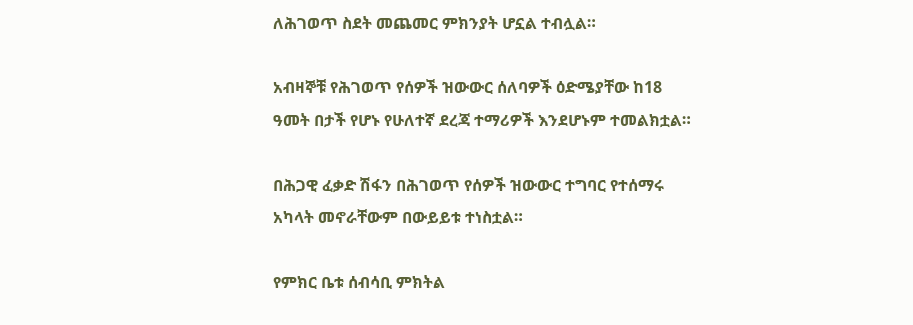ለሕገወጥ ስደት መጨመር ምክንያት ሆኗል ተብሏል።

አብዛኞቹ የሕገወጥ የሰዎች ዝውውር ሰለባዎች ዕድሜያቸው ከ18 ዓመት በታች የሆኑ የሁለተኛ ደረጃ ተማሪዎች እንደሆኑም ተመልክቷል።

በሕጋዊ ፈቃድ ሽፋን በሕገወጥ የሰዎች ዝውውር ተግባር የተሰማሩ አካላት መኖራቸውም በውይይቱ ተነስቷል።

የምክር ቤቱ ሰብሳቢ ምክትል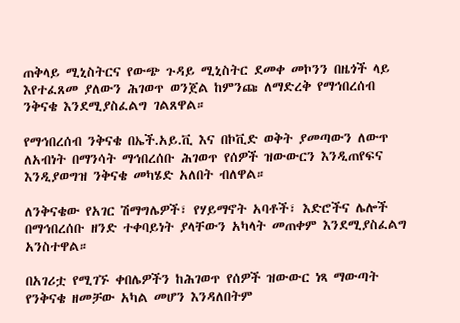ጠቅላይ ሚኒስትርና የውጭ ጉዳይ ሚኒስትር ደመቀ መኮንን በዜጎች ላይ እየተፈጸመ ያለውን ሕገወጥ ወንጀል ከምንጩ ለማድረቅ የማኅበረሰብ ንቅናቄ እንደሚያስፈልግ ገልጸዋል።

የማኅበረሰብ ንቅናቄ በኤች.አይ.ቪ እና በኮቪድ ወቅት ያመጣውን ለውጥ ለአብነት በማንሳት ማኅበረሰቡ ሕገወጥ የሰዎች ዝውውርን እንዲጠየፍና እንዲያወግዝ ንቅናቄ መካሄድ አለበት ብለዋል።

ለንቅናቄው የአገር ሽማግሌዎች፣ የሃይማኖት አባቶች፣ እድሮችና ሌሎች በማኅበረሰቡ ዘንድ ተቀባይነት ያላቸውን አካላት መጠቀም እንደሚያስፈልግ አንስተዋል።

በአገሪቷ የሚገኙ ቀበሌዎችን ከሕገወጥ የሰዎች ዝውውር ነጻ ማውጣት የንቅናቄ ዘመቻው አካል መሆን እንዳለበትም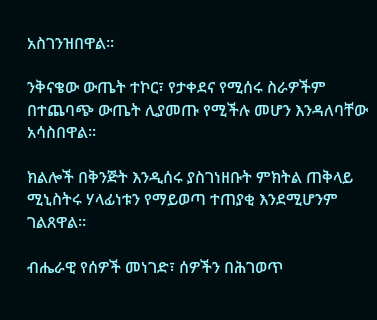አስገንዝበዋል።

ንቅናቄው ውጤት ተኮር፣ የታቀደና የሚሰሩ ስራዎችም በተጨባጭ ውጤት ሊያመጡ የሚችሉ መሆን እንዳለባቸው አሳስበዋል።

ክልሎች በቅንጅት እንዲሰሩ ያስገነዘቡት ምክትል ጠቅላይ ሚኒስትሩ ሃላፊነቱን የማይወጣ ተጠያቂ እንደሚሆንም ገልጸዋል።

ብሔራዊ የሰዎች መነገድ፣ ሰዎችን በሕገወጥ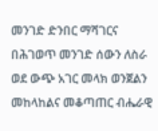መንገድ ድንበር ማሻገርና በሕገወጥ መንገድ ሰውን ለስራ ወደ ውጭ አገር መላክ ወንጀልን መከላከልና መቆጣጠር ብሔራዊ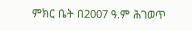ምክር ቤት በ2007 ዓ.ም ሕገወጥ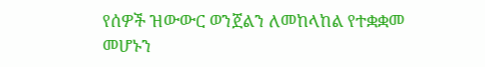የሰዎች ዝውውር ወንጀልን ለመከላከል የተቋቋመ መሆኑን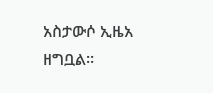አስታውሶ ኢዜአ ዘግቧል፡፡